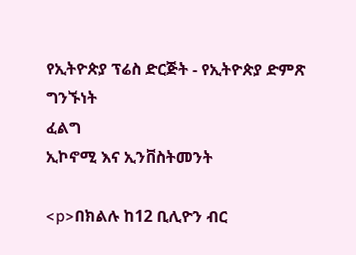የኢትዮጵያ ፕሬስ ድርጅት - የኢትዮጵያ ድምጽ
ግንኙነት
ፈልግ
ኢኮኖሚ እና ኢንቨስትመንት

<p>በክልሉ ከ12 ቢሊዮን ብር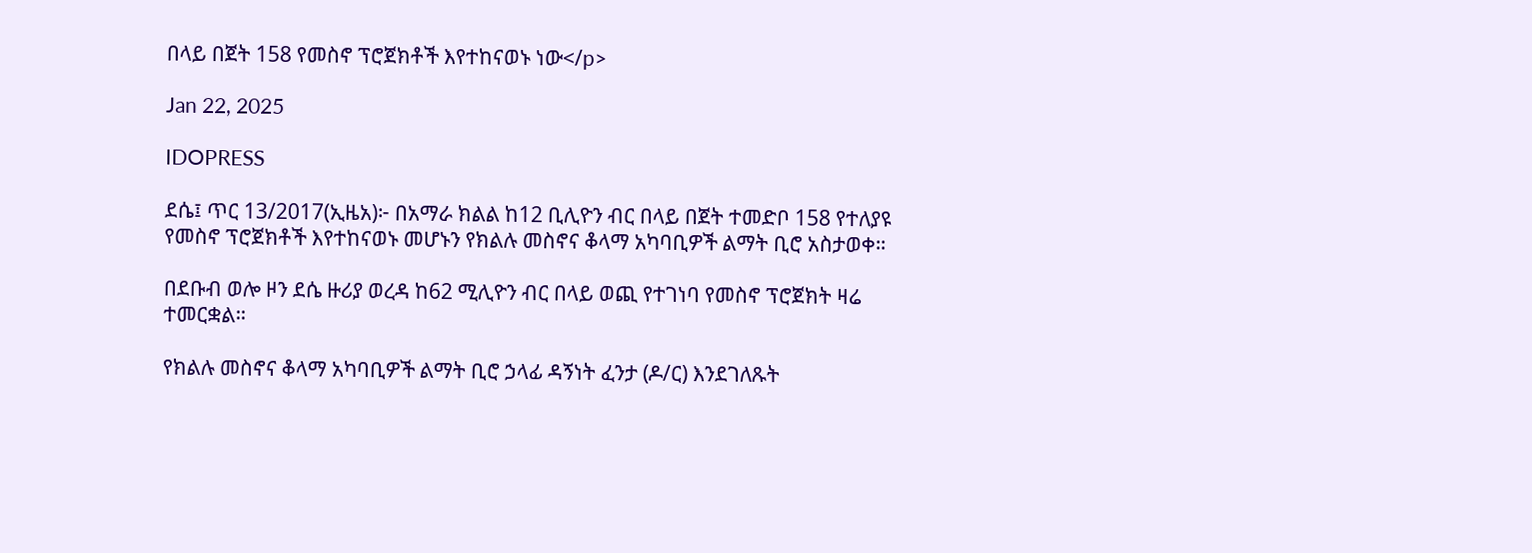በላይ በጀት 158 የመስኖ ፕሮጀክቶች እየተከናወኑ ነው</p>

Jan 22, 2025

IDOPRESS

ደሴ፤ ጥር 13/2017(ኢዜአ)፦ በአማራ ክልል ከ12 ቢሊዮን ብር በላይ በጀት ተመድቦ 158 የተለያዩ የመስኖ ፕሮጀክቶች እየተከናወኑ መሆኑን የክልሉ መስኖና ቆላማ አካባቢዎች ልማት ቢሮ አስታወቀ።

በደቡብ ወሎ ዞን ደሴ ዙሪያ ወረዳ ከ62 ሚሊዮን ብር በላይ ወጪ የተገነባ የመስኖ ፕሮጀክት ዛሬ ተመርቋል።

የክልሉ መስኖና ቆላማ አካባቢዎች ልማት ቢሮ ኃላፊ ዳኝነት ፈንታ (ዶ/ር) እንደገለጹት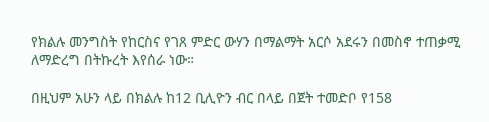የክልሉ መንግስት የከርስና የገጸ ምድር ውሃን በማልማት አርሶ አደሩን በመስኖ ተጠቃሚ ለማድረግ በትኩረት እየሰራ ነው።

በዚህም አሁን ላይ በክልሉ ከ12 ቢሊዮን ብር በላይ በጀት ተመድቦ የ158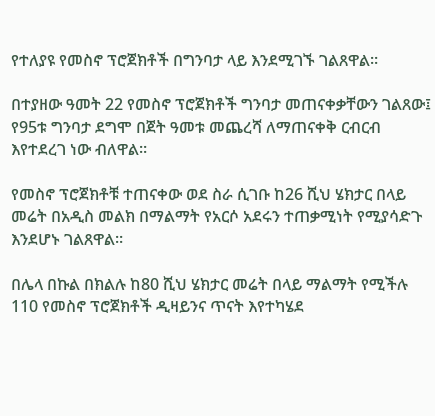የተለያዩ የመስኖ ፕሮጀክቶች በግንባታ ላይ እንደሚገኙ ገልጸዋል።

በተያዘው ዓመት 22 የመስኖ ፕሮጀክቶች ግንባታ መጠናቀቃቸውን ገልጸው፤ የ95ቱ ግንባታ ደግሞ በጀት ዓመቱ መጨረሻ ለማጠናቀቅ ርብርብ እየተደረገ ነው ብለዋል።

የመስኖ ፕሮጀክቶቹ ተጠናቀው ወደ ስራ ሲገቡ ከ26 ሺህ ሄክታር በላይ መሬት በአዲስ መልክ በማልማት የአርሶ አደሩን ተጠቃሚነት የሚያሳድጉ እንደሆኑ ገልጸዋል።

በሌላ በኩል በክልሉ ከ80 ሺህ ሄክታር መሬት በላይ ማልማት የሚችሉ 110 የመስኖ ፕሮጀክቶች ዲዛይንና ጥናት እየተካሄደ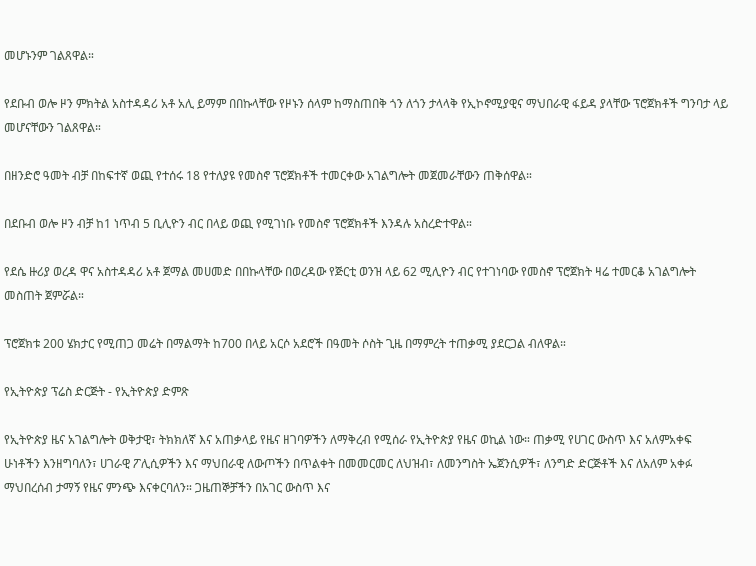መሆኑንም ገልጸዋል።

የደቡብ ወሎ ዞን ምክትል አስተዳዳሪ አቶ አሊ ይማም በበኩላቸው የዞኑን ሰላም ከማስጠበቅ ጎን ለጎን ታላላቅ የኢኮኖሚያዊና ማህበራዊ ፋይዳ ያላቸው ፕሮጀክቶች ግንባታ ላይ መሆናቸውን ገልጸዋል።

በዘንድሮ ዓመት ብቻ በከፍተኛ ወጪ የተሰሩ 18 የተለያዩ የመስኖ ፕሮጀክቶች ተመርቀው አገልግሎት መጀመራቸውን ጠቅሰዋል።

በደቡብ ወሎ ዞን ብቻ ከ1 ነጥብ 5 ቢሊዮን ብር በላይ ወጪ የሚገነቡ የመስኖ ፕሮጀክቶች እንዳሉ አስረድተዋል።

የደሴ ዙሪያ ወረዳ ዋና አስተዳዳሪ አቶ ጀማል መሀመድ በበኩላቸው በወረዳው የጅርቲ ወንዝ ላይ 62 ሚሊዮን ብር የተገነባው የመስኖ ፕሮጀክት ዛሬ ተመርቆ አገልግሎት መስጠት ጀምሯል።

ፕሮጀክቱ 200 ሄክታር የሚጠጋ መሬት በማልማት ከ700 በላይ አርሶ አደሮች በዓመት ሶስት ጊዜ በማምረት ተጠቃሚ ያደርጋል ብለዋል።

የኢትዮጵያ ፕሬስ ድርጅት - የኢትዮጵያ ድምጽ

የኢትዮጵያ ዜና አገልግሎት ወቅታዊ፣ ትክክለኛ እና አጠቃላይ የዜና ዘገባዎችን ለማቅረብ የሚሰራ የኢትዮጵያ የዜና ወኪል ነው። ጠቃሚ የሀገር ውስጥ እና አለምአቀፍ ሁነቶችን እንዘግባለን፣ ሀገራዊ ፖሊሲዎችን እና ማህበራዊ ለውጦችን በጥልቀት በመመርመር ለህዝብ፣ ለመንግስት ኤጀንሲዎች፣ ለንግድ ድርጅቶች እና ለአለም አቀፉ ማህበረሰብ ታማኝ የዜና ምንጭ እናቀርባለን። ጋዜጠኞቻችን በአገር ውስጥ እና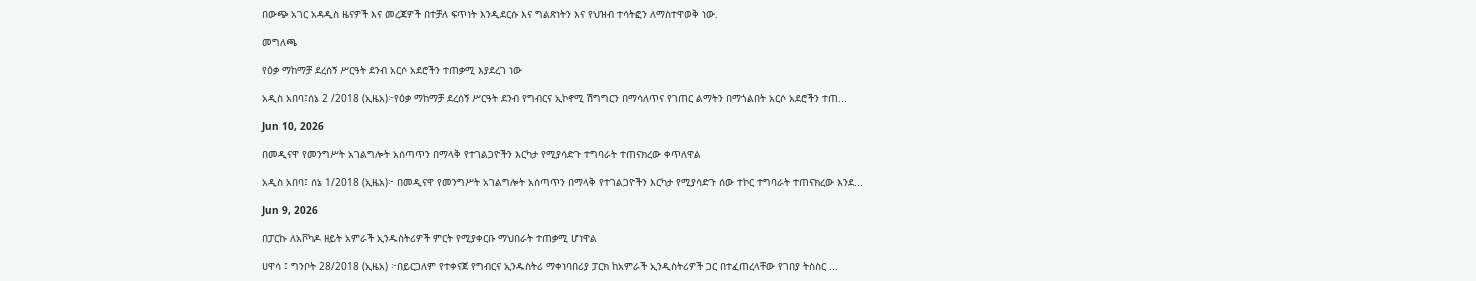በውጭ አገር አዳዲስ ዜናዎች እና መረጃዎች በተቻለ ፍጥነት እንዲደርሱ እና ግልጽነትን እና የህዝብ ተሳትፎን ለማስተዋወቅ ነው.

መግለጫ

የዕቃ ማከማቻ ደረሰኝ ሥርዓት ደንብ አርሶ አደሮችን ተጠቃሚ እያደረገ ነው

አዲስ አበባ፤ሰኔ 2 /2018 (ኢዜአ)፦የዕቃ ማከማቻ ደረሰኝ ሥርዓት ደንብ የግብርና ኢኮኖሚ ሽግግርን በማሳለጥና የገጠር ልማትን በማጎልበት አርሶ አደሮችን ተጠ...

Jun 10, 2026

በመዲናዋ የመንግሥት አገልግሎት አሰጣጥን በማላቅ የተገልጋዮችን እርካታ የሚያሳድጉ ተግባራት ተጠናክረው ቀጥለዋል

አዲስ አበባ፤ ሰኔ 1/2018 (ኢዜአ)፦ በመዲናዋ የመንግሥት አገልግሎት አሰጣጥን በማላቅ የተገልጋዮችን እርካታ የሚያሳድጉ ሰው ተኮር ተግባራት ተጠናክረው እንደ...

Jun 9, 2026

በፓርኩ ለአቮካዶ ዘይት አምራች ኢንዱስትሪዎች ምርት የሚያቀርቡ ማህበራት ተጠቃሚ ሆነዋል

ሀዋሳ ፤ ግንቦት 28/2018 (ኢዜአ) ፦በይርጋለም የተቀናጀ የግብርና ኢንዱስትሪ ማቀነባበሪያ ፓርክ ከአምራች ኢንዲስትሪዎች ጋር በተፈጠረላቸው የገበያ ትስስር ...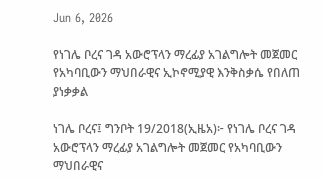Jun 6, 2026

የነገሌ ቦረና ገዳ አውሮፕላን ማረፊያ አገልግሎት መጀመር የአካባቢውን ማህበራዊና ኢኮኖሚያዊ እንቅስቃሴ የበለጠ ያነቃቃል

ነገሌ ቦረና፤ ግንቦት 19/2018(ኢዜአ)፦ የነገሌ ቦረና ገዳ አውሮፕላን ማረፊያ አገልግሎት መጀመር የአካባቢውን ማህበራዊና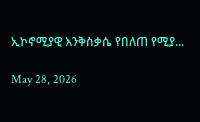ኢኮኖሚያዊ እንቅስቃሴ የበለጠ የሚያ...

May 28, 2026